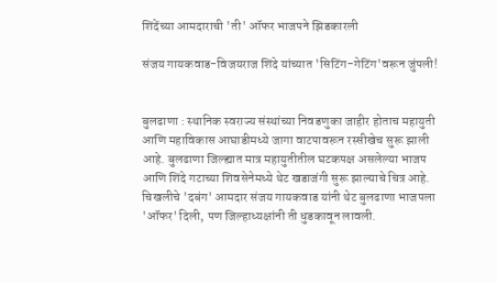शिंदेंच्या आमदाराची 'ती' ऑफर भाजपने झिडकारली

संजय गायकवाड-विजयराज शिंदे यांच्यात 'सिटिंग-गेटिंग'वरून जुंपली!


बुलढाणा : स्थानिक स्वराज्य संस्थांच्या निवडणुका जाहीर होताच महायुती आणि महाविकास आघाडीमध्ये जागा वाटपावरून रस्सीखेच सुरू झाली आहे. बुलढाणा जिल्ह्यात मात्र महायुतीतील घटकपक्ष असलेल्या भाजप आणि शिंदे गटाच्या शिवसेनेमध्ये थेट खडाजंगी सुरू झाल्याचे चित्र आहे. चिखलीचे 'दबंग' आमदार संजय गायकवाड यांनी थेट बुलढाणा भाजपला 'ऑफर' दिली, पण जिल्हाध्यक्षांनी ती धुडकावून लावली.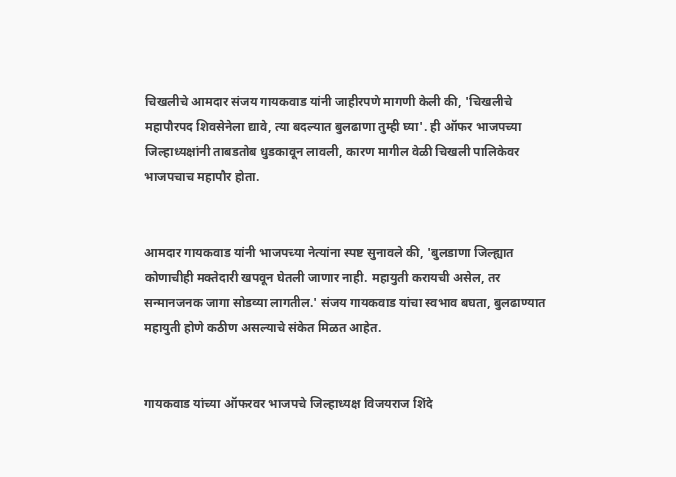चिखलीचे आमदार संजय गायकवाड यांनी जाहीरपणे मागणी केली की, 'चिखलीचे महापौरपद शिवसेनेला द्यावे, त्या बदल्यात बुलढाणा तुम्ही घ्या'. ही ऑफर भाजपच्या जिल्हाध्यक्षांनी ताबडतोब धुडकावून लावली, कारण मागील वेळी चिखली पालिकेवर भाजपचाच महापौर होता.


आमदार गायकवाड यांनी भाजपच्या नेत्यांना स्पष्ट सुनावले की, 'बुलडाणा जिल्ह्यात कोणाचीही मक्तेदारी खपवून घेतली जाणार नाही. महायुती करायची असेल, तर सन्मानजनक जागा सोडव्या लागतील.' संजय गायकवाड यांचा स्वभाव बघता, बुलढाण्यात महायुती होणे कठीण असल्याचे संकेत मिळत आहेत.


गायकवाड यांच्या ऑफरवर भाजपचे जिल्हाध्यक्ष विजयराज शिंदे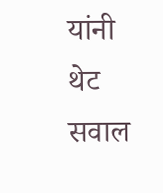यांनी थेट सवाल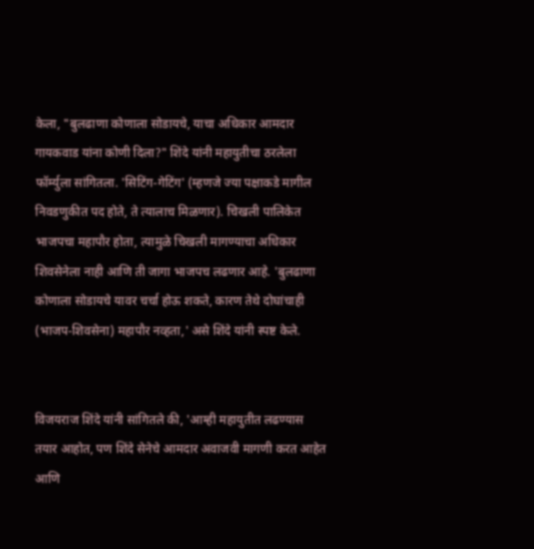केला, "बुलढाणा कोणाला सोडायचे, याचा अधिकार आमदार गायकवाड यांना कोणी दिला?" शिंदे यांनी महायुतीचा ठरलेला फॉर्म्युला सांगितला. 'सिटिंग-गेटिंग' (म्हणजे ज्या पक्षाकडे मागील निवडणुकीत पद होते, ते त्यालाच मिळणार). चिखली पालिकेत भाजपचा महापौर होता, त्यामुळे चिखली मागण्याचा अधिकार शिवसेनेला नाही आणि ती जागा भाजपच लढणार आहे. 'बुलढाणा कोणाला सोडायचे यावर चर्चा होऊ शकते, कारण तेथे दोघांचाही (भाजप-शिवसेना) महापौर नव्हता,' असे शिंदे यांनी स्पष्ट केले.


विजयराज शिंदे यांनी सांगितले की, 'आम्ही महायुतीत लढण्यास तयार आहोत, पण शिंदे सेनेचे आमदार अवाजवी मागणी करत आहेत आणि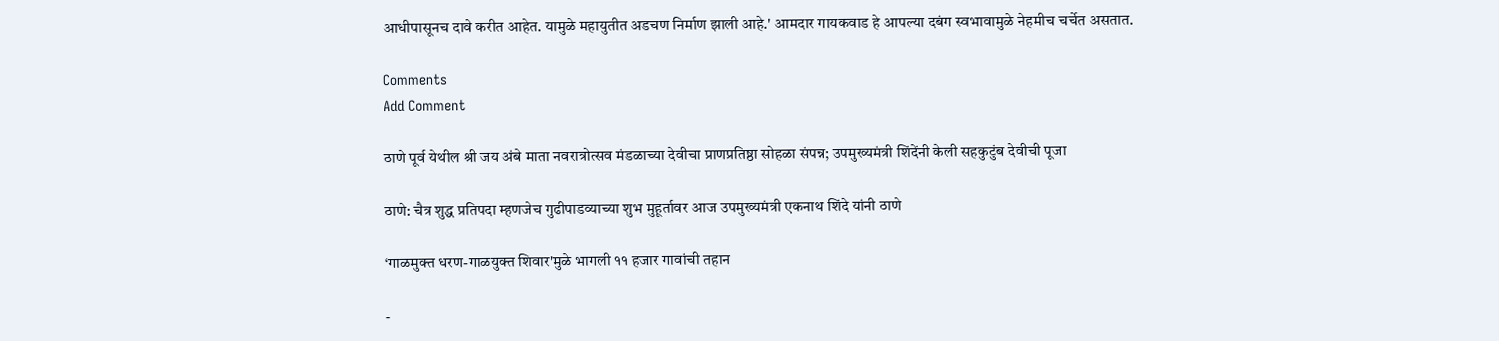आधीपासूनच दावे करीत आहेत. यामुळे महायुतीत अडचण निर्माण झाली आहे.' आमदार गायकवाड हे आपल्या दबंग स्वभावामुळे नेहमीच चर्चेत असतात.

Comments
Add Comment

ठाणे पूर्व येथील श्री जय अंबे माता नवरात्रोत्सव मंडळाच्या देवीचा प्राणप्रतिष्ठा सोहळा संपन्न; उपमुख्यमंत्री शिंदेंनी केली सहकुटुंब देवीची पूजा

ठाणे: चैत्र शुद्ध प्रतिपदा म्हणजेच गुढीपाडव्याच्या शुभ मुहूर्तावर आज उपमुख्यमंत्री एकनाथ शिंदे यांनी ठाणे

‘गाळमुक्त धरण-गाळयुक्त शिवार'मुळे भागली ११ हजार गावांची तहान

-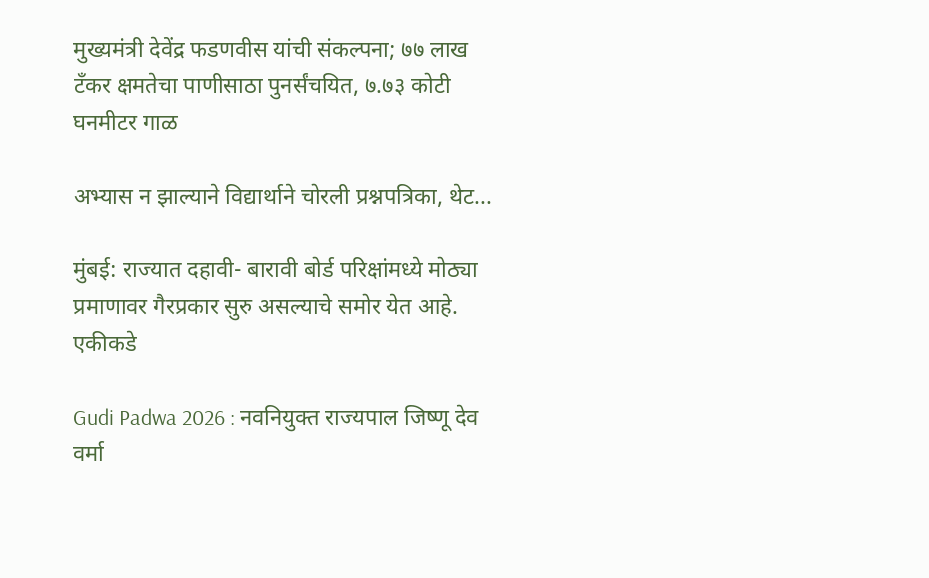मुख्यमंत्री देवेंद्र फडणवीस यांची संकल्पना; ७७ लाख टँकर क्षमतेचा पाणीसाठा पुनर्संचयित, ७.७३ कोटी घनमीटर गाळ

अभ्यास न झाल्याने विद्यार्थाने चोरली प्रश्नपत्रिका, थेट...

मुंबई: राज्यात दहावी- बारावी बोर्ड परिक्षांमध्ये मोठ्या प्रमाणावर गैरप्रकार सुरु असल्याचे समोर येत आहे. एकीकडे

Gudi Padwa 2026 : नवनियुक्त राज्यपाल जिष्णू देव वर्मा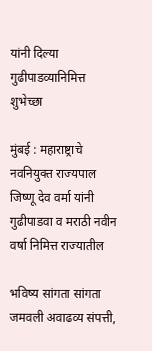यांनी दिल्या गुढीपाडव्यानिमित्त शुभेच्छा

मुंबई : महाराष्ट्राचे नवनियुक्त राज्यपाल जिष्णू देव वर्मा यांनी गुढीपाडवा व मराठी नवीन वर्षा निमित्त राज्यातील

भविष्य सांगता सांगता जमवली अवाढव्य संपत्ती,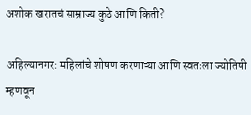अशोक खरातचं साम्राज्य कुठे आणि किती?

अहिल्यानगर: महिलांचे शोषण करणाऱ्या आणि स्वतःला ज्योतिषी म्हणवून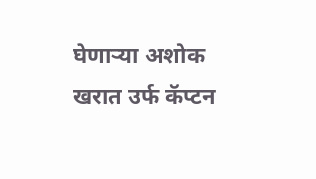घेणाऱ्या अशोक खरात उर्फ कॅप्टन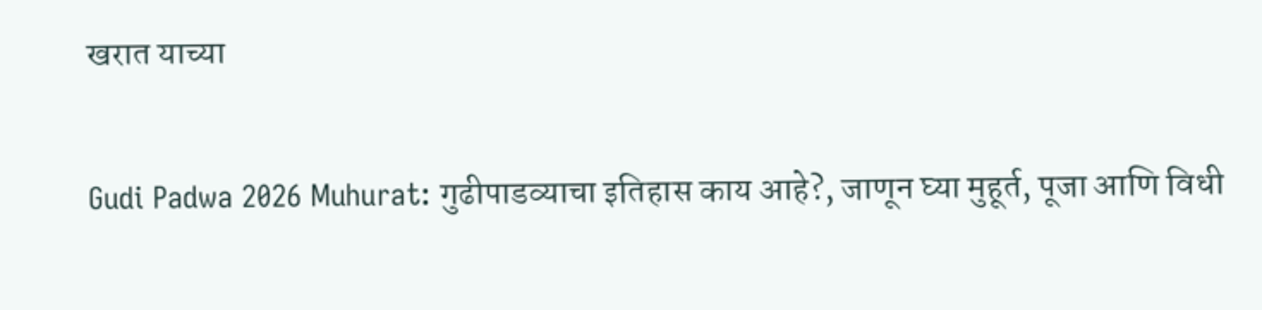खरात याच्या

Gudi Padwa 2026 Muhurat: गुढीपाडव्याचा इतिहास काय आहे?, जाणून घ्या मुहूर्त, पूजा आणि विधी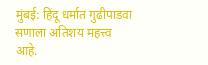मुंबई: हिंदू धर्मात गुढीपाडवा सणाला अतिशय महत्त्व आहे.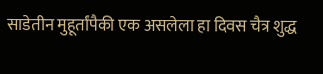साडेतीन मुहूर्तांपैकी एक असलेला हा दिवस चैत्र शुद्ध